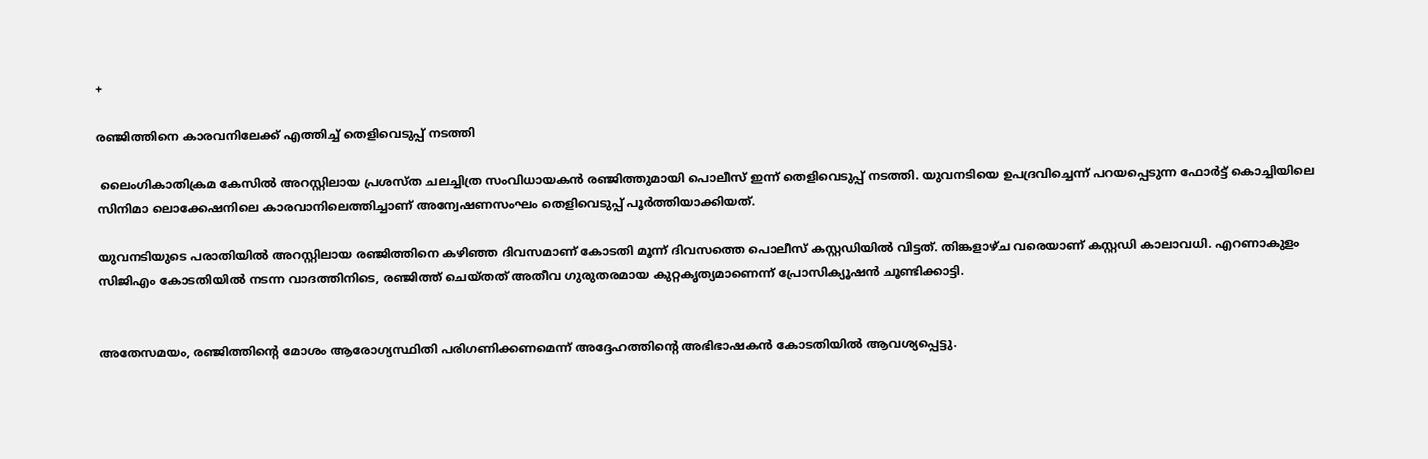+

രഞ്ജിത്തിനെ കാരവനിലേക്ക് എത്തിച്ച് തെളിവെടുപ്പ് നടത്തി

 ലൈംഗികാതിക്രമ കേസിൽ അറസ്റ്റിലായ പ്രശസ്ത ചലച്ചിത്ര സംവിധായകൻ രഞ്ജിത്തുമായി പൊലീസ് ഇന്ന് തെളിവെടുപ്പ് നടത്തി. യുവനടിയെ ഉപദ്രവിച്ചെന്ന് പറയപ്പെടുന്ന ഫോർട്ട് കൊച്ചിയിലെ സിനിമാ ലൊക്കേഷനിലെ കാരവാനിലെത്തിച്ചാണ് അന്വേഷണസംഘം തെളിവെടുപ്പ് പൂർത്തിയാക്കിയത്.

യുവനടിയുടെ പരാതിയിൽ അറസ്റ്റിലായ രഞ്ജിത്തിനെ കഴിഞ്ഞ ദിവസമാണ് കോടതി മൂന്ന് ദിവസത്തെ പൊലീസ് കസ്റ്റഡിയിൽ വിട്ടത്. തിങ്കളാഴ്ച വരെയാണ് കസ്റ്റഡി കാലാവധി. എറണാകുളം സിജിഎം കോടതിയിൽ നടന്ന വാദത്തിനിടെ, രഞ്ജിത്ത് ചെയ്തത് അതീവ ഗുരുതരമായ കുറ്റകൃത്യമാണെന്ന് പ്രോസിക്യൂഷൻ ചൂണ്ടിക്കാട്ടി.


അതേസമയം, രഞ്ജിത്തിന്റെ മോശം ആരോഗ്യസ്ഥിതി പരിഗണിക്കണമെന്ന് അദ്ദേഹത്തിന്റെ അഭിഭാഷകൻ കോടതിയിൽ ആവശ്യപ്പെട്ടു.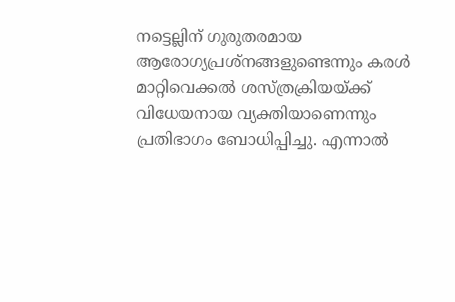നട്ടെല്ലിന് ഗുരുതരമായ ആരോഗ്യപ്രശ്നങ്ങളുണ്ടെന്നും കരൾ മാറ്റിവെക്കൽ ശസ്ത്രക്രിയയ്ക്ക് വിധേയനായ വ്യക്തിയാണെന്നും പ്രതിഭാഗം ബോധിപ്പിച്ചു. എന്നാൽ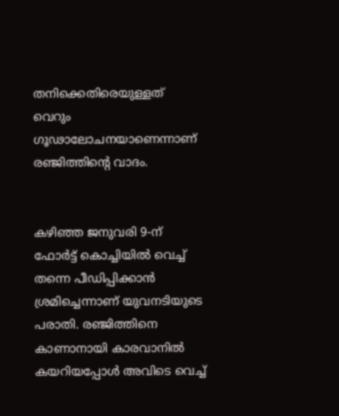തനിക്കെതിരെയുള്ളത് വെറും ഗൂഢാലോചനയാണെന്നാണ് രഞ്ജിത്തിന്റെ വാദം.


കഴിഞ്ഞ ജനുവരി 9-ന് ഫോർട്ട് കൊച്ചിയിൽ വെച്ച് തന്നെ പീഡിപ്പിക്കാൻ ശ്രമിച്ചെന്നാണ് യുവനടിയുടെ പരാതി. രഞ്ജിത്തിനെ കാണാനായി കാരവാനിൽ കയറിയപ്പോൾ അവിടെ വെച്ച്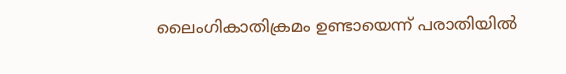ലൈംഗികാതിക്രമം ഉണ്ടായെന്ന് പരാതിയിൽ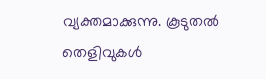വ്യക്തമാക്കുന്നു. കൂടുതൽ തെളിവുകൾ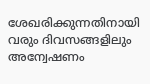ശേഖരിക്കുന്നതിനായി വരും ദിവസങ്ങളിലും അന്വേഷണം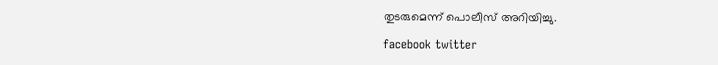തുടരുമെന്ന് പൊലീസ് അറിയിച്ചു.

facebook twitter